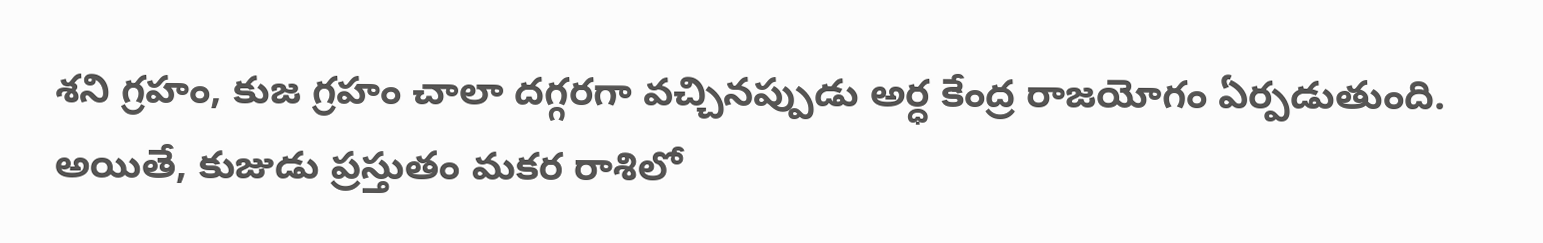శని గ్రహం, కుజ గ్రహం చాలా దగ్గరగా వచ్చినప్పుడు అర్ధ కేంద్ర రాజయోగం ఏర్పడుతుంది. అయితే, కుజుడు ప్రస్తుతం మకర రాశిలో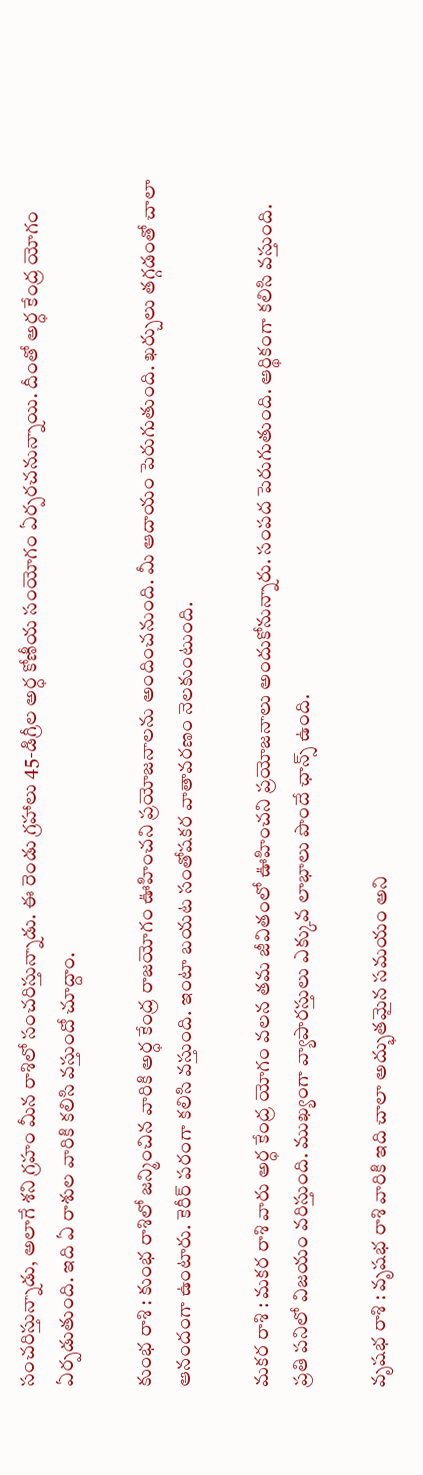సంచరిస్తున్నాడు, అలాగే శని గ్రహం మీన రాశిలో సంచరిస్తున్నాడు. ఈ రెండు గ్రహాలు 45-డిగ్రీల అర్ధ కోణీయ సంయోగం ఏర్పరచనున్నాయి. దీంతో అర్ధ కేంద్ర యోగం ఏర్పడుతుంది. ఇది ఏ రాశుల వారికి కలిసి వస్తుందో చూద్దాం.

కుంభ రాశి : కుంభ రాశిలో జన్మించిన వారికి అర్ధ కేంద్ర రాజయోగం ఊహించని ప్రయోజనాలను అందించనుంది. మీ ఆదాయం పెరుగుతుంది. ఖర్చులు తగ్గడంతో చాలా ఆనందంగా ఉంటారు. కెరీర్ పరంగా కలిసి వస్తుంది. ఇంటా బయట సంతోషకర వాతావరణం నెలకుంటుంది.

మకర రాశి : మకర రాశి వారు అర్ధ కేంద్ర యోగం వలన తమ జీవితంలో ఊహించని ప్రయోజనాలు అందుకోనున్నారు. సంపద పెరుగుతుంది. ఆర్థికంగా కలిసి వస్తుంది. ప్రతి పనిలో విజయం వరిస్తుంది. ముఖ్యంగా వ్యాపారస్తులు ఎక్కువ లాభాలు పొందే ఛాన్స్ ఉంది.

వృషభ రాశి : వృషభ రాశి వారికి ఇది చాలా అద్భుతమైన సమయం అని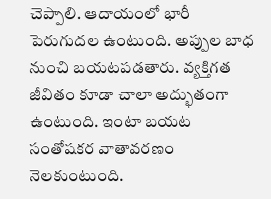చెప్పాలి. ఆదాయంలో భారీ పెరుగుదల ఉంటుంది. అప్పుల బాధ నుంచి బయటపడతారు. వ్యక్తిగత జీవితం కూడా చాలా అద్భుతంగా ఉంటుంది. ఇంటా బయట సంతోషకర వాతావరణం నెలకుంటుంది.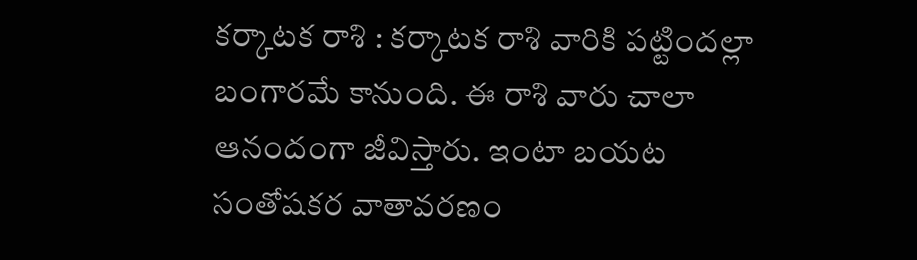కర్కాటక రాశి : కర్కాటక రాశి వారికి పట్టిందల్లా బంగారమే కానుంది. ఈ రాశి వారు చాలా ఆనందంగా జీవిస్తారు. ఇంటా బయట సంతోషకర వాతావరణం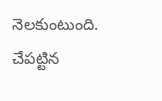నెలకుంటుంది. చేపట్టిన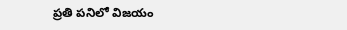ప్రతి పనిలో విజయం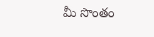మీ సొంతం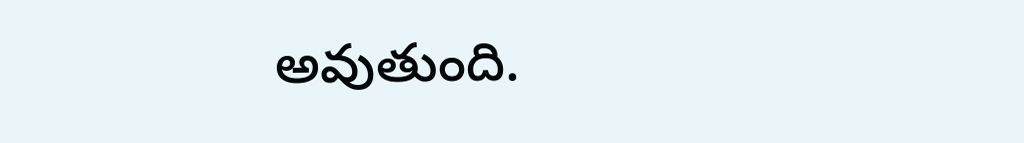అవుతుంది.